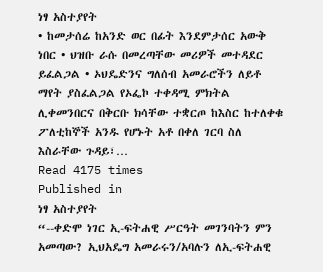ነፃ አስተያየት
• ከመታሰሬ ከአንድ ወር በፊት እንደምታሰር አውቅ ነበር • ህዝቡ ራሱ በመረጣቸው መሪዎች መተዳደር ይፈልጋል • ኦህዴድንና ግለሰብ አመራሮችን ለይቶ ማየት ያስፈልጋል የኦፌኮ ተቀዳሚ ምክትል ሊቀመንበርና በቅርቡ ክሳቸው ተቋርጦ ከእስር ከተለቀቁ ፖለቲከኞች አንዱ የሆኑት አቶ በቀለ ገርባ ስለ እስራቸው ጉዳይ፣…
Read 4175 times
Published in
ነፃ አስተያየት
“--ቀድሞ ነገር ኢ-ፍትሐዊ ሥርዓት መገንባትን ምን አመጣው? ኢህአዴግ አመራሩን/አባሉን ለኢ-ፍትሐዊ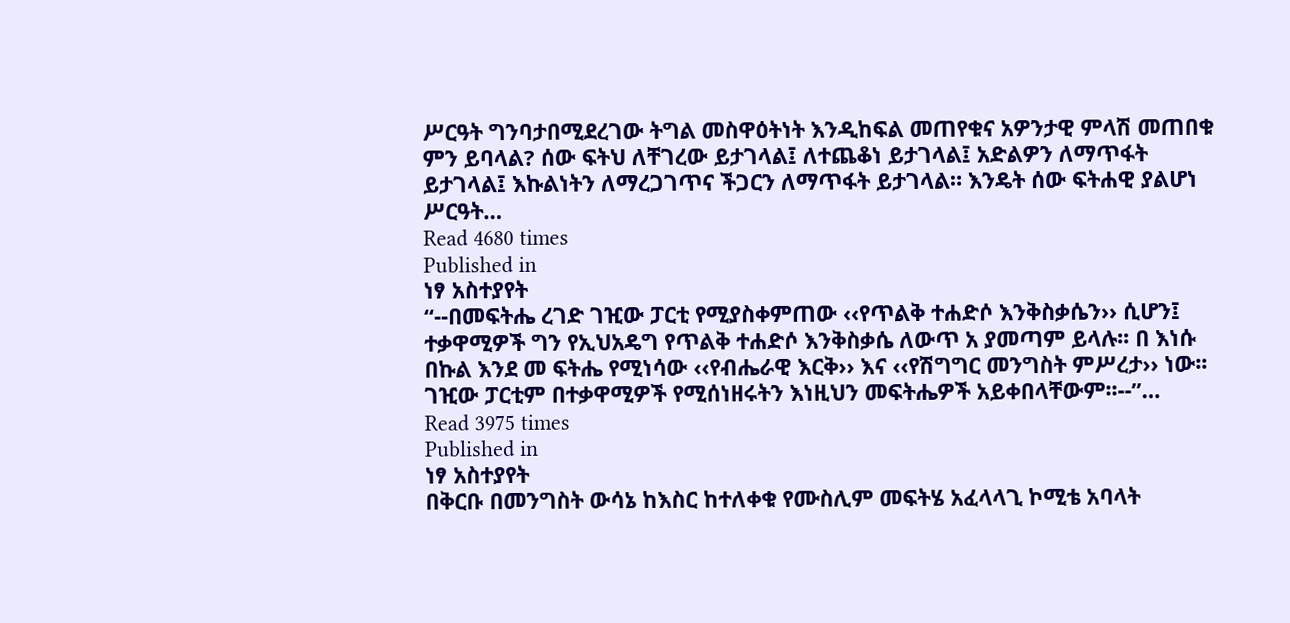ሥርዓት ግንባታበሚደረገው ትግል መስዋዕትነት እንዲከፍል መጠየቁና አዎንታዊ ምላሽ መጠበቁ ምን ይባላል? ሰው ፍትህ ለቸገረው ይታገላል፤ ለተጨቆነ ይታገላል፤ አድልዎን ለማጥፋት ይታገላል፤ እኩልነትን ለማረጋገጥና ችጋርን ለማጥፋት ይታገላል። እንዴት ሰው ፍትሐዊ ያልሆነ ሥርዓት…
Read 4680 times
Published in
ነፃ አስተያየት
“--በመፍትሔ ረገድ ገዢው ፓርቲ የሚያስቀምጠው ‹‹የጥልቅ ተሐድሶ እንቅስቃሴን›› ሲሆን፤ ተቃዋሚዎች ግን የኢህአዴግ የጥልቅ ተሐድሶ እንቅስቃሴ ለውጥ አ ያመጣም ይላሉ፡፡ በ እነሱ በኩል እንደ መ ፍትሔ የሚነሳው ‹‹የብሔራዊ እርቅ›› እና ‹‹የሽግግር መንግስት ምሥረታ›› ነው፡፡ ገዢው ፓርቲም በተቃዋሚዎች የሚሰነዘሩትን እነዚህን መፍትሔዎች አይቀበላቸውም፡፡--”…
Read 3975 times
Published in
ነፃ አስተያየት
በቅርቡ በመንግስት ውሳኔ ከእስር ከተለቀቁ የሙስሊም መፍትሄ አፈላላጊ ኮሚቴ አባላት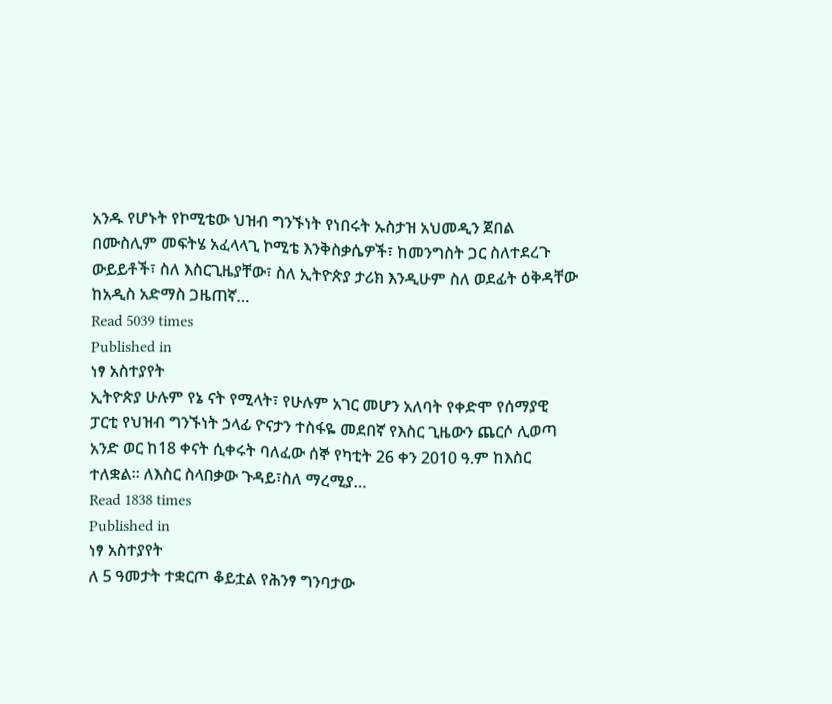አንዱ የሆኑት የኮሚቴው ህዝብ ግንኙነት የነበሩት ኡስታዝ አህመዲን ጀበል በሙስሊም መፍትሄ አፈላላጊ ኮሚቴ እንቅስቃሴዎች፣ ከመንግስት ጋር ስለተደረጉ ውይይቶች፣ ስለ እስርጊዜያቸው፣ ስለ ኢትዮጵያ ታሪክ እንዲሁም ስለ ወደፊት ዕቅዳቸው ከአዲስ አድማስ ጋዜጠኛ…
Read 5039 times
Published in
ነፃ አስተያየት
ኢትዮጵያ ሁሉም የኔ ናት የሚላት፣ የሁሉም አገር መሆን አለባት የቀድሞ የሰማያዊ ፓርቲ የህዝብ ግንኙነት ኃላፊ ዮናታን ተስፋዬ መደበኛ የእስር ጊዜውን ጨርሶ ሊወጣ አንድ ወር ከ18 ቀናት ሲቀሩት ባለፈው ሰኞ የካቲት 26 ቀን 2010 ዓ.ም ከእስር ተለቋል፡፡ ለእስር ስላበቃው ጉዳይ፣ስለ ማረሚያ…
Read 1838 times
Published in
ነፃ አስተያየት
ለ 5 ዓመታት ተቋርጦ ቆይቷል የሕንፃ ግንባታው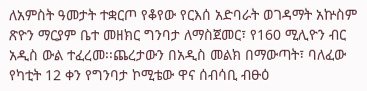ለአምስት ዓመታት ተቋርጦ የቆየው የርእሰ አድባራት ወገዳማት አኵስም ጽዮን ማርያም ቤተ መዘክር ግንባታ ለማስጀመር፣ የ160 ሚሊዮን ብር አዲስ ውል ተፈረመ፡፡ጨረታውን በአዲስ መልክ በማውጣት፣ ባለፈው የካቲት 12 ቀን የግንባታ ኮሚቴው ዋና ሰብሳቢ ብፁዕ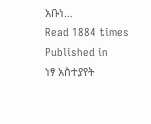አቡነ…
Read 1884 times
Published in
ነፃ አስተያየት